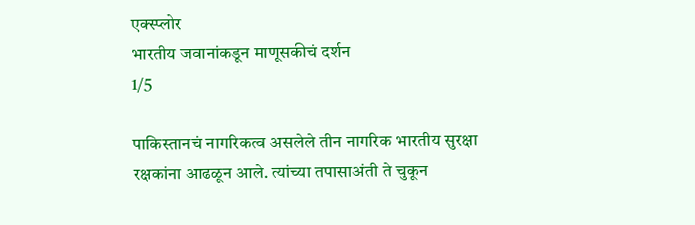एक्स्प्लोर
भारतीय जवानांकडून माणूसकीचं दर्शन
1/5

पाकिस्तानचं नागरिकत्व असलेले तीन नागरिक भारतीय सुरक्षा रक्षकांना आढळून आले. त्यांच्या तपासाअंती ते चुकून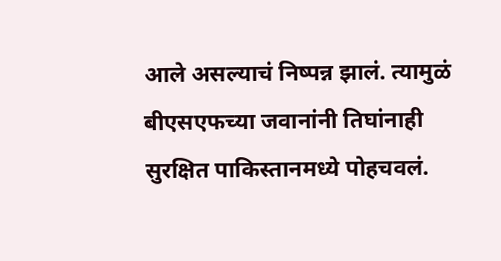आले असल्याचं निष्पन्न झालं. त्यामुळं बीएसएफच्या जवानांनी तिघांनाही सुरक्षित पाकिस्तानमध्ये पोहचवलं.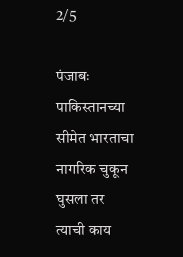2/5

पंजाबः पाकिस्तानच्या सीमेत भारताचा नागरिक चुकून घुसला तर त्याची काय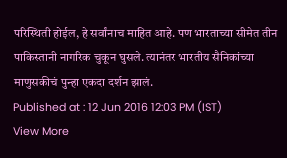परिस्थिती होईल, हे सर्वांनाच माहित आहे. पण भारताच्या सीमेत तीन पाकिस्तानी नागरिक चुकून घुसले. त्यानंतर भारतीय सैनिकांच्या माणुसकीचं पुन्हा एकदा दर्शन झालं.
Published at : 12 Jun 2016 12:03 PM (IST)
View More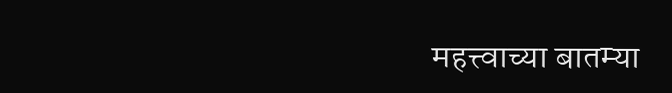महत्त्वाच्या बातम्या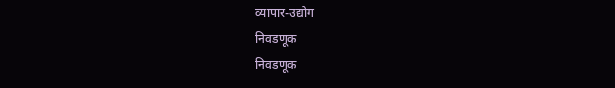व्यापार-उद्योग
निवडणूक
निवडणूक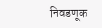निवडणूक